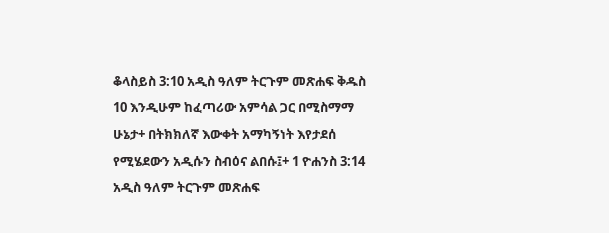ቆላስይስ 3:10 አዲስ ዓለም ትርጉም መጽሐፍ ቅዱስ 10 እንዲሁም ከፈጣሪው አምሳል ጋር በሚስማማ ሁኔታ+ በትክክለኛ እውቀት አማካኝነት እየታደሰ የሚሄደውን አዲሱን ስብዕና ልበሱ፤+ 1 ዮሐንስ 3:14 አዲስ ዓለም ትርጉም መጽሐፍ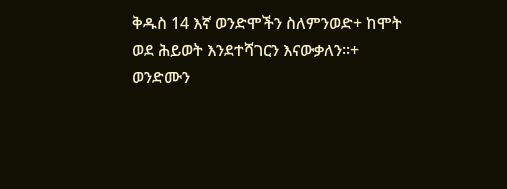ቅዱስ 14 እኛ ወንድሞችን ስለምንወድ+ ከሞት ወደ ሕይወት እንደተሻገርን እናውቃለን።+ ወንድሙን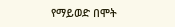የማይወድ በሞት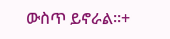ውስጥ ይኖራል።+